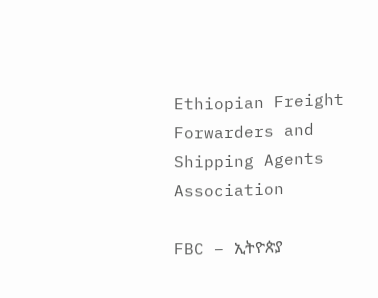Ethiopian Freight Forwarders and Shipping Agents Association

FBC – ኢትዮጵያ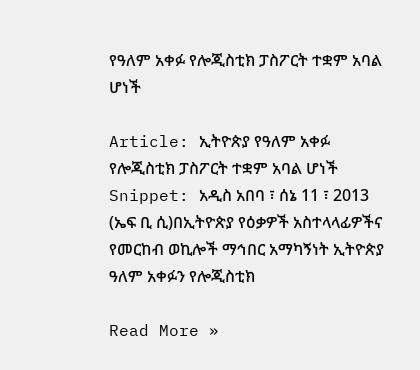የዓለም አቀፉ የሎጂስቲክ ፓስፖርት ተቋም አባል ሆነች

Article: ኢትዮጵያ የዓለም አቀፉ የሎጂስቲክ ፓስፖርት ተቋም አባል ሆነች Snippet: አዲስ አበባ ፣ ሰኔ 11 ፣ 2013 (ኤፍ ቢ ሲ)በኢትዮጵያ የዕቃዎች አስተላላፊዎችና የመርከብ ወኪሎች ማኅበር አማካኝነት ኢትዮጵያ ዓለም አቀፉን የሎጂስቲክ

Read More »